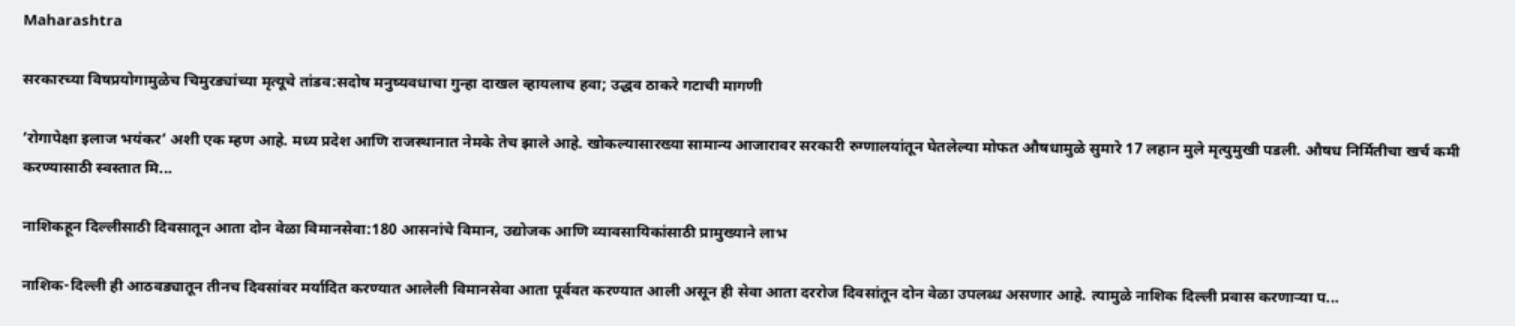Maharashtra

सरकारच्या विषप्रयोगामुळेच चिमुरड्यांच्या मृत्यूचे तांडव:सदोष मनुष्यवधाचा गुन्हा दाखल व्हायलाच हवा; उद्धव ठाकरे गटाची मागणी

‘रोगापेक्षा इलाज भयंकर’ अशी एक म्हण आहे. मध्य प्रदेश आणि राजस्थानात नेमके तेच झाले आहे. खोकल्यासारख्या सामान्य आजारावर सरकारी रुग्णालयांतून घेतलेल्या मोफत औषधामुळे सुमारे 17 लहान मुले मृत्युमुखी पडली. औषध निर्मितीचा खर्च कमी करण्यासाठी स्वस्तात मि...

नाशिकहून दिल्लीसाठी दिवसातून आता दोन वेळा विमानसेवा:180 आसनांचे विमान, उद्योजक आणि व्यावसायिकांसाठी प्रामुख्याने लाभ

नाशिक-दिल्ली ही आठवड्यातून तीनच दिवसांवर मर्यादित करण्यात आलेली विमानसेवा आता पूर्ववत करण्यात आली असून ही सेवा आता दररोज दिवसांतून दोन वेळा उपलब्ध असणार आहे. त्यामुळे नाशिक दिल्ली प्रवास करणाऱ्या प...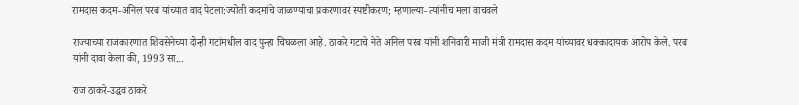रामदास कदम-अनिल परब यांच्यात वाद पेटला:ज्योती कदमांचे जाळण्याचा प्रकरणावर स्पष्टीकरण; म्हणाल्या- त्यांनीच मला वाचवले

राज्याच्या राजकारणात शिवसेनेच्या दोन्ही गटांमधील वाद पुन्हा चिघळला आहे. ठाकरे गटाचे नेते अनिल परब यांनी शनिवारी माजी मंत्री रामदास कदम यांच्यावर धक्कादायक आरोप केले. परब यांनी दावा केला की, 1993 सा...

राज ठाकरे-उद्धव ठाकरे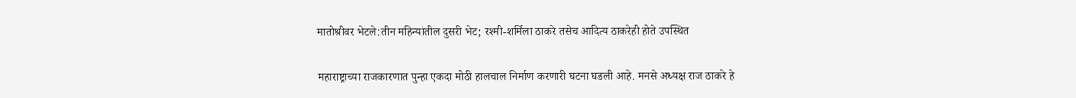मातोश्रीवर भेटले:तीन महिन्यांतील दुसरी भेट; रश्मी-शर्मिला ठाकरे तसेच आदित्य ठाकरेही होते उपस्थित

महाराष्ट्राच्या राजकारणात पुन्हा एकदा मोठी हालचाल निर्माण करणारी घटना घडली आहे. मनसे अध्यक्ष राज ठाकरे हे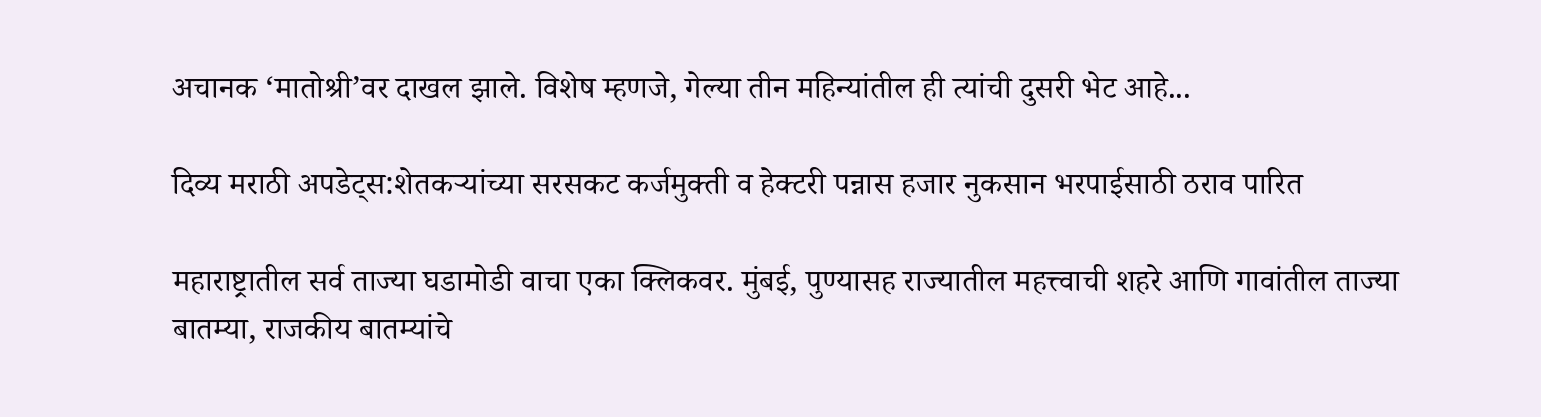अचानक ‘मातोश्री’वर दाखल झाले. विशेष म्हणजे, गेल्या तीन महिन्यांतील ही त्यांची दुसरी भेट आहे...

दिव्य मराठी अपडेट्स:शेतकऱ्यांच्या सरसकट कर्जमुक्ती व हेक्टरी पन्नास हजार नुकसान भरपाईसाठी ठराव पारित

महाराष्ट्रातील सर्व ताज्या घडामोडी वाचा एका क्लिकवर. मुंबई, पुण्यासह राज्यातील महत्त्वाची शहरे आणि गावांतील ताज्या बातम्या, राजकीय बातम्यांचे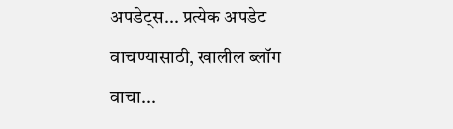अपडेट्स... प्रत्येक अपडेट वाचण्यासाठी, खालील ब्लॉग वाचा...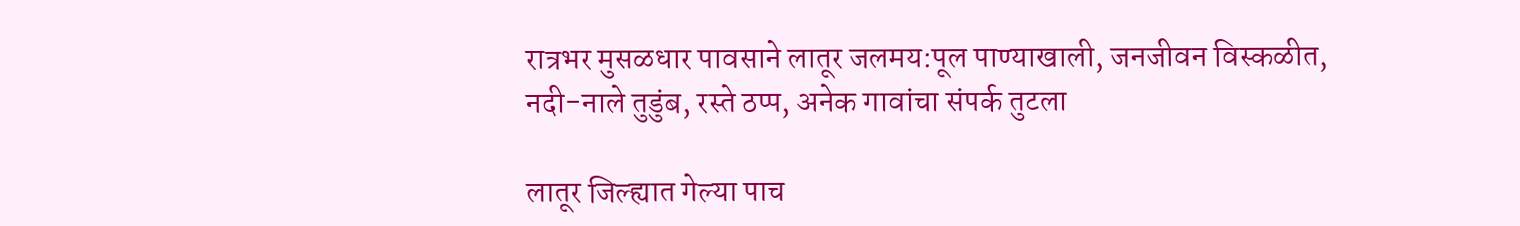रात्रभर मुसळधार पावसाने लातूर जलमय:पूल पाण्याखाली, जनजीवन विस्कळीत, नदी-नाले तुडुंब, रस्ते ठप्प, अनेक गावांचा संपर्क तुटला

लातूर जिल्ह्यात गेल्या पाच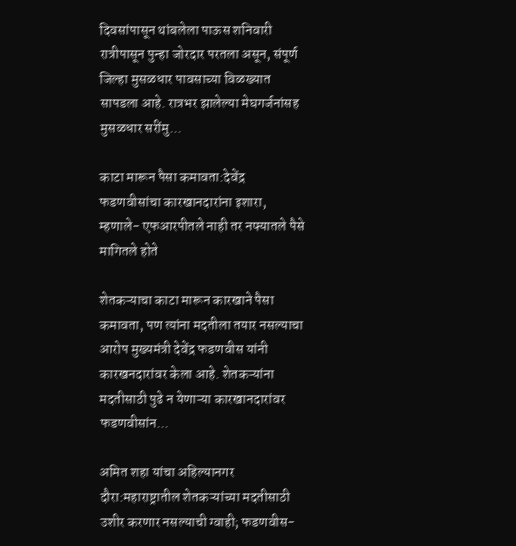दिवसांपासून थांबलेला पाऊस शनिवारी रात्रीपासून पुन्हा जोरदार परतला असून, संपूर्ण जिल्हा मुसळधार पावसाच्या विळख्यात सापडला आहे. रात्रभर झालेल्या मेघगर्जनांसह मुसळधार सरींमु...

काटा मारून पैसा कमावता:देवेंद्र फडणवीसांचा कारखानदारांना इशारा, म्हणाले- एफआरपीतले नाही तर नफ्यातले पैसे मागितले होते

शेतकऱ्याचा काटा मारून कारखाने पैसा कमावता, पण त्यांना मदतीला तयार नसल्याचा आरोप मुख्यमंत्री देवेंद्र फडणवीस यांनी कारखनदारांवर केला आहे. शेतकऱ्यांना मदतीसाठी पुढे न येणाऱ्या कारखानदारांवर फडणवीसांन...

अमित शहा यांचा अहिल्यानगर दौरा:महाराष्ट्रातील शेतकऱ्यांच्या मदतीसाठी उशीर करणार नसल्याची ग्वाही; फडणवीस-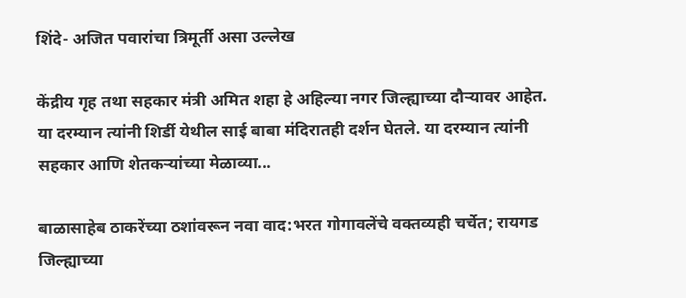शिंदे- अजित पवारांचा त्रिमूर्ती असा उल्लेख

केंद्रीय गृह तथा सहकार मंत्री अमित शहा हे अहिल्या नगर जिल्ह्याच्या दौऱ्यावर आहेत. या दरम्यान त्यांनी शिर्डी येथील साई बाबा मंदिरातही दर्शन घेतले. या दरम्यान त्यांनी सहकार आणि शेतकऱ्यांच्या मेळाव्या...

बाळासाहेब ठाकरेंच्या ठशांवरून नवा वाद:भरत गोगावलेंचे वक्तव्यही चर्चेत; रायगड जिल्ह्याच्या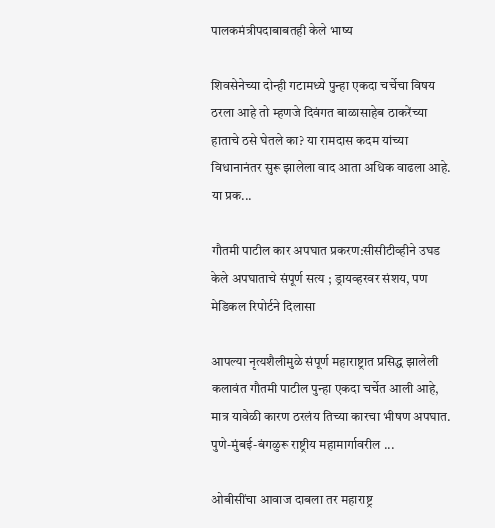पालकमंत्रीपदाबाबतही केले भाष्य

शिवसेनेच्या दोन्ही गटामध्ये पुन्हा एकदा चर्चेचा विषय ठरला आहे तो म्हणजे दिवंगत बाळासाहेब ठाकरेंच्या हाताचे ठसे घेतले का? या रामदास कदम यांच्या विधानानंतर सुरू झालेला वाद आता अधिक वाढला आहे. या प्रक...

गौतमी पाटील कार अपघात प्रकरण:सीसीटीव्हीने उघड केले अपघाताचे संपूर्ण सत्य ; ड्रायव्हरवर संशय, पण मेडिकल रिपोर्टने दिलासा

आपल्या नृत्यशैलीमुळे संपूर्ण महाराष्ट्रात प्रसिद्ध झालेली कलावंत गौतमी पाटील पुन्हा एकदा चर्चेत आली आहे, मात्र यावेळी कारण ठरलंय तिच्या कारचा भीषण अपघात. पुणे-मुंबई-बंगळुरू राष्ट्रीय महामार्गावरील ...

ओबीसींचा आवाज दाबला तर महाराष्ट्र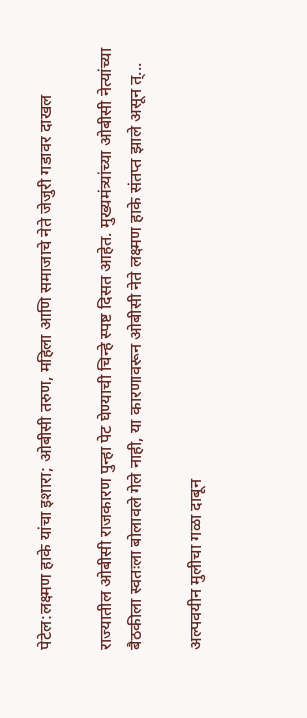पेटेल:लक्ष्मण हाके यांचा इशारा; ओबीसी तरुण, महिला आणि समाजाचे नेते जेजुरी गडावर दाखल

राज्यातील ओबीसी राजकारण पुन्हा पेट घेण्याची चिन्हे स्पष्ट दिसत आहेत. मुख्यमंत्र्यांच्या ओबीसी नेत्यांच्या बैठकीला स्वतःला बोलावले गेले नाही, या कारणावरून ओबीसी नेते लक्ष्मण हाके संतप्त झाले असून त्...

अल्पवयीन मुलीचा गळा दाबून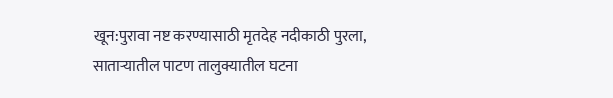खून:पुरावा नष्ट करण्यासाठी मृतदेह नदीकाठी पुरला, साताऱ्यातील पाटण तालुक्यातील घटना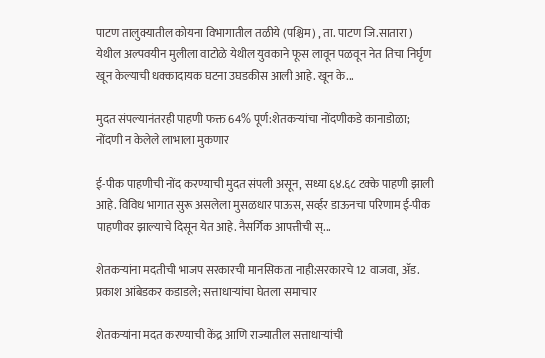पाटण तालुक्यातील कोयना विभागातील तळीये (पश्चिम) , ता. पाटण जि.सातारा ) येथील अल्पवयीन मुलीला वाटोळे येथील युवकाने फूस लावून पळवून नेत तिचा निर्घृण खून केल्याची धक्कादायक घटना उघडकीस आली आहे. खून के...

मुदत संपल्यानंतरही पाहणी फक्त 64% पूर्ण:शेतकऱ्यांचा नोंदणीकडे कानाडोळा; नोंदणी न केलेले लाभाला मुकणार

ई-पीक पाहणीची नोंद करण्याची मुदत संपली असून, सध्या ६४.६८ टक्के पाहणी झाली आहे. विविध भागात सुरू असलेला मुसळधार पाऊस, सर्व्हर डाऊनचा परिणाम ई-पीक पाहणीवर झाल्याचे दिसून येत आहे. नैसर्गिक आपत्तीची स्...

शेतकऱ्यांना मदतीची भाजप सरकारची मानसिकता नाही:सरकारचे 12 वाजवा, ॲड. प्रकाश आंबेडकर कडाडले; सत्ताधाऱ्यांचा घेतला समाचार

शेतकऱ्यांना मदत करण्याची केंद्र आणि राज्यातील सत्ताधाऱ्यांची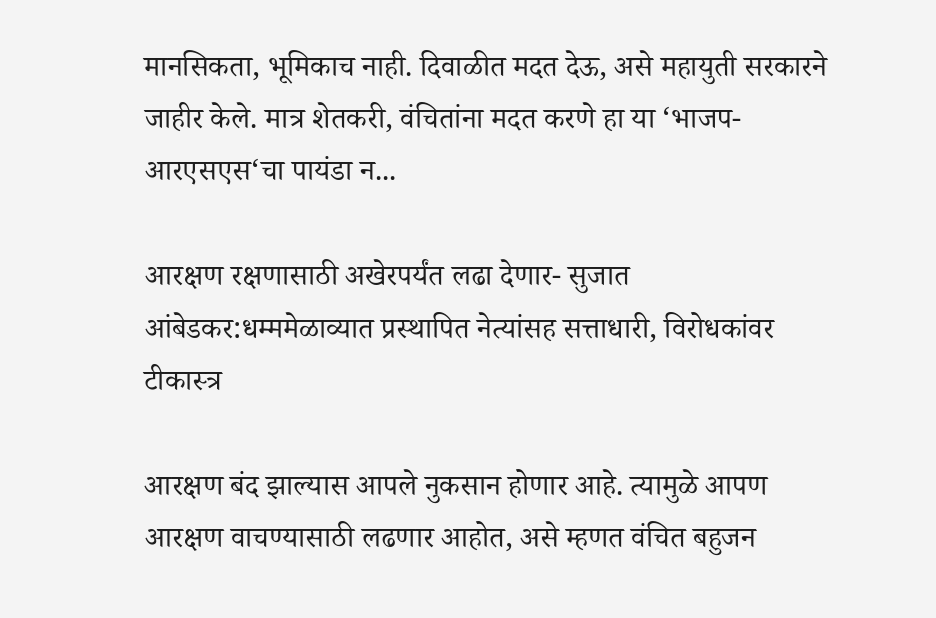मानसिकता, भूमिकाच नाही. दिवाळीत मदत देऊ, असे महायुती सरकारने जाहीर केले. मात्र शेतकरी, वंचितांना मदत करणे हा या ‘भाजप-आरएसएस‘चा पायंडा न...

आरक्षण रक्षणासाठी अखेरपर्यंत लढा देणार- सुजात आंबेडकर:धम्ममेळाव्यात प्रस्थापित नेत्यांसह सत्ताधारी, विरोधकांवर टीकास्त्र

आरक्षण बंद झाल्यास आपले नुकसान होणार आहे. त्यामुळे आपण आरक्षण वाचण्यासाठी लढणार आहोत, असे म्हणत वंचित बहुजन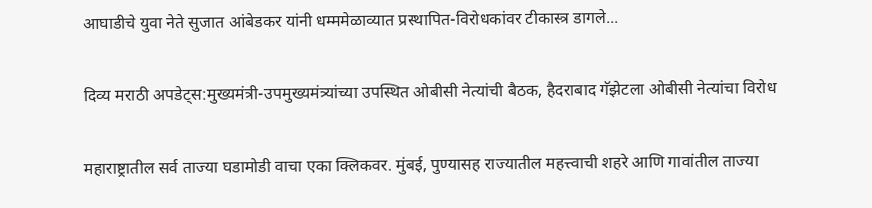आघाडीचे युवा नेते सुजात आंबेडकर यांनी धम्ममेळाव्यात प्रस्थापित-विरोधकांवर टीकास्त्र डागले...

दिव्य मराठी अपडेट्स:मुख्यमंत्री-उपमुख्यमंत्र्यांच्या उपस्थित ओबीसी नेत्यांची बैठक, हैदराबाद गॅझेटला ओबीसी नेत्यांचा विरोध

महाराष्ट्रातील सर्व ताज्या घडामोडी वाचा एका क्लिकवर. मुंबई, पुण्यासह राज्यातील महत्त्वाची शहरे आणि गावांतील ताज्या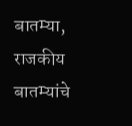बातम्या, राजकीय बातम्यांचे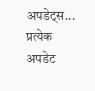अपडेट्स... प्रत्येक अपडेट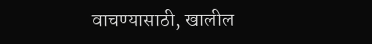वाचण्यासाठी, खालील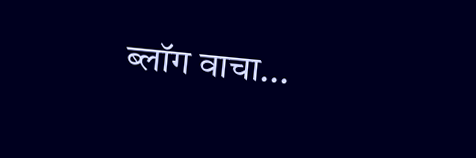ब्लॉग वाचा...